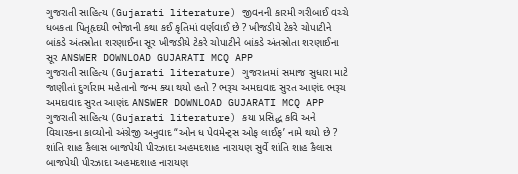ગુજરાતી સાહિત્ય (Gujarati literature) જીવનની કારમી ગરીબાઈ વચ્ચે ધબકતા પિતૃહૃદયી ભોજાની કથા કઈ કૃતિમાં વર્ણવાઈ છે ? ખીજડીયે ટેકરે ચોપાટીને બાંકડે અંતસ્રોતા શરણાઈના સૂર ખીજડીયે ટેકરે ચોપાટીને બાંકડે અંતસ્રોતા શરણાઈના સૂર ANSWER DOWNLOAD GUJARATI MCQ APP
ગુજરાતી સાહિત્ય (Gujarati literature) ગુજરાતમાં સમાજ સુધારા માટે જાણીતાં દુર્ગારામ મહેતાનો જન્મ ક્યા થયો હતો ? ભરૂચ અમદાવાદ સુરત આણંદ ભરૂચ અમદાવાદ સુરત આણંદ ANSWER DOWNLOAD GUJARATI MCQ APP
ગુજરાતી સાહિત્ય (Gujarati literature) કયા પ્રસિદ્ધ કવિ અને વિચારકના કાવ્યોનો અંગ્રેજી અનુવાદ “ઓન ધ પેવમેન્ટ્સ ઓફ લાઈફ’ નામે થયો છે ? શાંતિ શાહ કૈલાસ બાજપેયી પીરઝાદા અહમદશાહ નારાયણ સુર્વે શાંતિ શાહ કૈલાસ બાજપેયી પીરઝાદા અહમદશાહ નારાયણ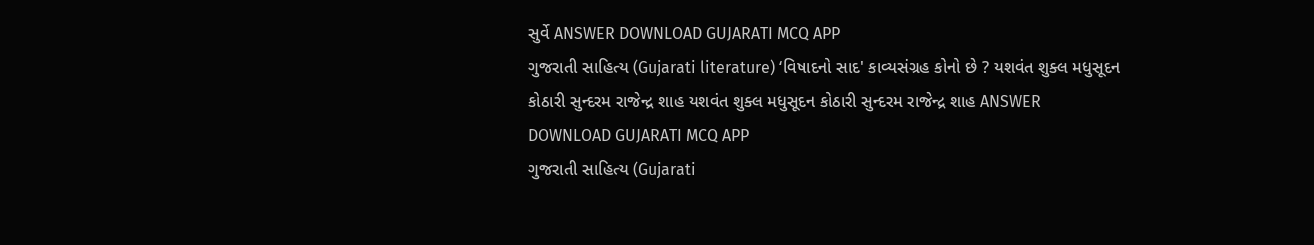સુર્વે ANSWER DOWNLOAD GUJARATI MCQ APP
ગુજરાતી સાહિત્ય (Gujarati literature) ‘વિષાદનો સાદ' કાવ્યસંગ્રહ કોનો છે ? યશવંત શુક્લ મધુસૂદન કોઠારી સુન્દરમ રાજેન્દ્ર શાહ યશવંત શુક્લ મધુસૂદન કોઠારી સુન્દરમ રાજેન્દ્ર શાહ ANSWER DOWNLOAD GUJARATI MCQ APP
ગુજરાતી સાહિત્ય (Gujarati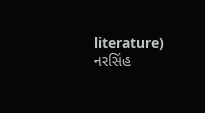literature) નરસિંહ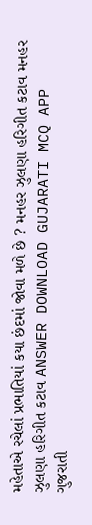મહેતાએ રચેલાં પ્રભાતિયાં કયા છંદમાં જોવા મળે છે ? મનહર ઝુલણા હરિગીત કટાવ મનહર ઝુલણા હરિગીત કટાવ ANSWER DOWNLOAD GUJARATI MCQ APP
ગુજરાતી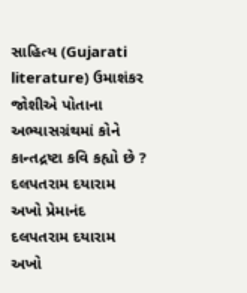સાહિત્ય (Gujarati literature) ઉમાશંકર જોશીએ પોતાના અભ્યાસગ્રંથમાં કોને કાન્તદ્રષ્ટા કવિ કહ્યો છે ? દલપતરામ દયારામ અખો પ્રેમાનંદ દલપતરામ દયારામ અખો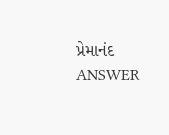પ્રેમાનંદ ANSWER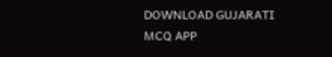DOWNLOAD GUJARATI MCQ APP